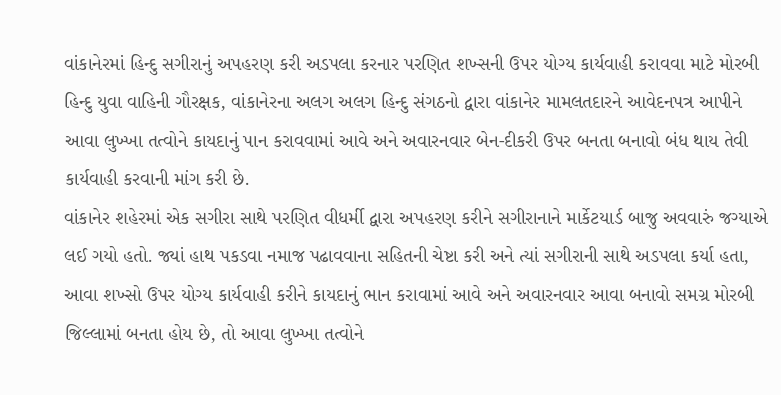વાંકાનેરમાં હિન્દુ સગીરાનું અપહરણ કરી અડપલા કરનાર પરણિત શખ્સની ઉપર યોગ્ય કાર્યવાહી કરાવવા માટે મોરબી હિન્દુ યુવા વાહિની ગૌરક્ષક, વાંકાનેરના અલગ અલગ હિન્દુ સંગઠનો દ્વારા વાંકાનેર મામલતદારને આવેદનપત્ર આપીને આવા લુખ્ખા તત્વોને કાયદાનું પાન કરાવવામાં આવે અને અવારનવાર બેન-દીકરી ઉપર બનતા બનાવો બંધ થાય તેવી કાર્યવાહી કરવાની માંગ કરી છે.
વાંકાનેર શહેરમાં એક સગીરા સાથે પરણિત વીધર્મી દ્વારા અપહરણ કરીને સગીરાનાને માર્કેટયાર્ડ બાજુ અવવારું જગ્યાએ લઈ ગયો હતો. જ્યાં હાથ પકડવા નમાજ પઢાવવાના સહિતની ચેષ્ટા કરી અને ત્યાં સગીરાની સાથે અડપલા કર્યા હતા, આવા શખ્સો ઉપર યોગ્ય કાર્યવાહી કરીને કાયદાનું ભાન કરાવામાં આવે અને અવારનવાર આવા બનાવો સમગ્ર મોરબી જિલ્લામાં બનતા હોય છે, તો આવા લુખ્ખા તત્વોને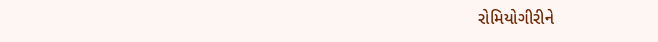રોમિયોગીરીને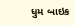ધુમ બાઇક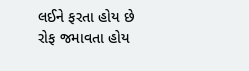લઈને ફરતા હોય છે રોફ જમાવતા હોય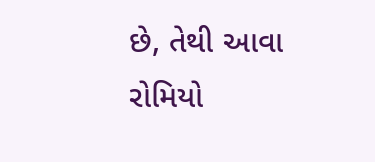છે, તેથી આવા રોમિયો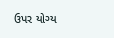ઉપર યોગ્ય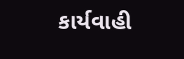કાર્યવાહી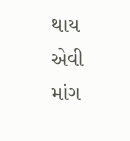થાય એવી માંગ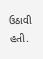ઉઠાવી હતી.